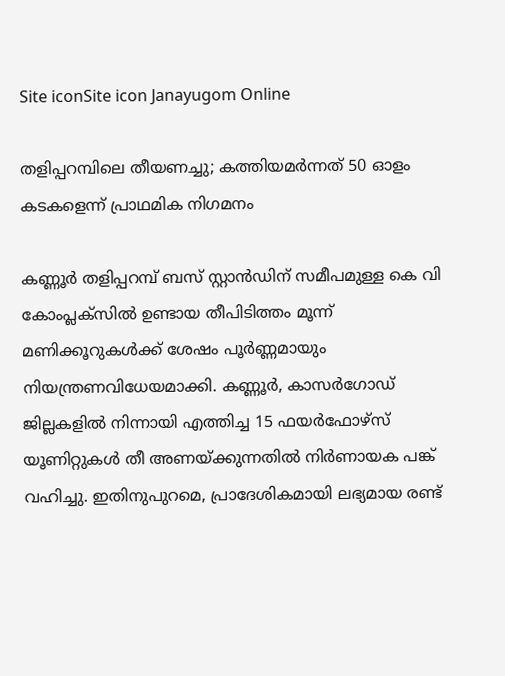Site iconSite icon Janayugom Online

തളിപ്പറമ്പിലെ തീയണച്ചു; കത്തിയമർന്നത് 50 ഓളം കടകളെന്ന് പ്രാഥമിക നിഗമനം

കണ്ണൂർ തളിപ്പറമ്പ് ബസ് സ്റ്റാൻഡിന് സമീപമുള്ള കെ വി കോംപ്ലക്‌സിൽ ഉണ്ടായ തീപിടിത്തം മൂന്ന് മണിക്കൂറുകൾക്ക് ശേഷം പൂർണ്ണമായും നിയന്ത്രണവിധേയമാക്കി. കണ്ണൂർ, കാസർഗോഡ് ജില്ലകളിൽ നിന്നായി എത്തിച്ച 15 ഫയർഫോഴ്‌സ് യൂണിറ്റുകൾ തീ അണയ്ക്കുന്നതിൽ നിർണായക പങ്ക് വഹിച്ചു. ഇതിനുപുറമെ, പ്രാദേശികമായി ലഭ്യമായ രണ്ട്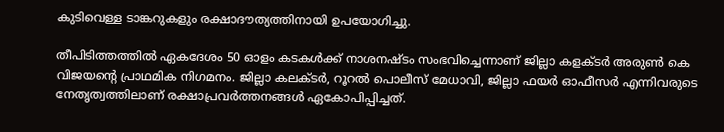കുടിവെള്ള ടാങ്കറുകളും രക്ഷാദൗത്യത്തിനായി ഉപയോഗിച്ചു.

തീപിടിത്തത്തിൽ ഏകദേശം 50 ഓളം കടകൾക്ക് നാശനഷ്ടം സംഭവിച്ചെന്നാണ് ജില്ലാ കളക്ടർ അരുൺ കെ വിജയൻ്റെ പ്രാഥമിക നിഗമനം. ജില്ലാ കലക്ടർ, റൂറൽ പൊലീസ് മേധാവി, ജില്ലാ ഫയർ ഓഫീസർ എന്നിവരുടെ നേതൃത്വത്തിലാണ് രക്ഷാപ്രവർത്തനങ്ങൾ ഏകോപിപ്പിച്ചത്.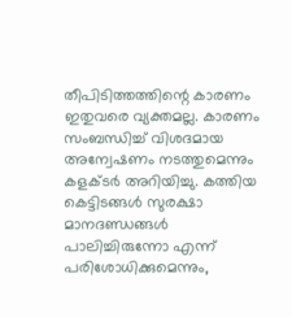തീപിടിത്തത്തിന്റെ കാരണം ഇതുവരെ വ്യക്തമല്ല. കാരണം സംബന്ധിച്ച് വിശദമായ അന്വേഷണം നടത്തുമെന്നും കളക്ടർ അറിയിച്ചു. കത്തിയ കെട്ടിടങ്ങൾ സുരക്ഷാ മാനദണ്ഡങ്ങൾ പാലിച്ചിരുന്നോ എന്ന് പരിശോധിക്കുമെന്നും,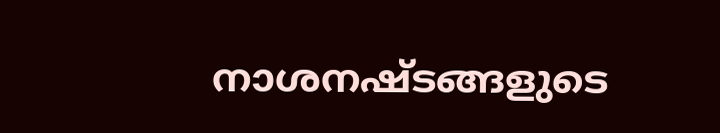നാശനഷ്ടങ്ങളുടെ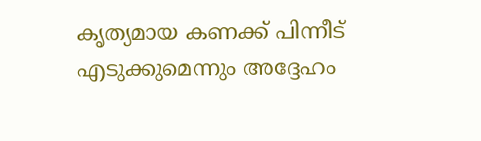കൃത്യമായ കണക്ക് പിന്നീട് എടുക്കുമെന്നും അദ്ദേഹം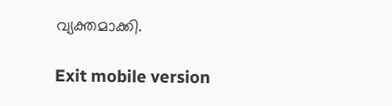വ്യക്തമാക്കി.

Exit mobile version